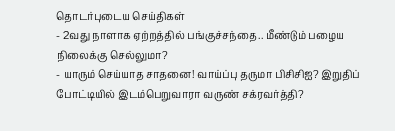தொடர்புடைய செய்திகள்
- 2வது நாளாக ஏற்றத்தில் பங்குச்சந்தை.. மீண்டும் பழைய நிலைக்கு செல்லுமா?
- யாரும் செய்யாத சாதனை! வாய்ப்பு தருமா பிசிசிஐ? இறுதிப் போட்டியில் இடம்பெறுவாரா வருண் சக்ரவர்த்தி?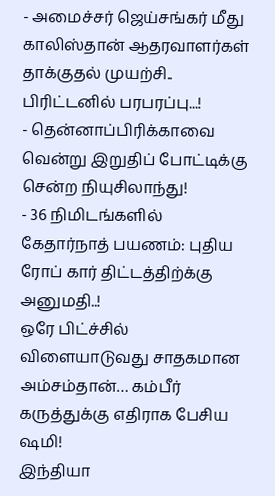- அமைச்சர் ஜெய்சங்கர் மீது காலிஸ்தான் ஆதரவாளர்கள் தாக்குதல் முயற்சி.. பிரிட்டனில் பரபரப்பு...!
- தென்னாப்பிரிக்காவை வென்று இறுதிப் போட்டிக்கு சென்ற நியுசிலாந்து!
- 36 நிமிடங்களில் கேதார்நாத் பயணம்: புதிய ரோப் கார் திட்டத்திற்க்கு அனுமதி..!
ஒரே பிட்ச்சில் விளையாடுவது சாதகமான அம்சம்தான்… கம்பீர் கருத்துக்கு எதிராக பேசிய ஷமி!
இந்தியா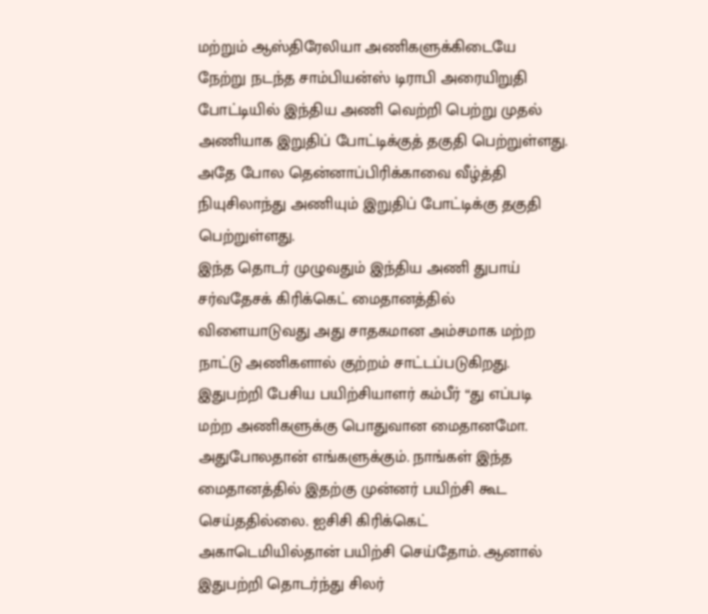மற்றும் ஆஸ்திரேலியா அணிகளுக்கிடையே நேற்று நடந்த சாம்பியன்ஸ் டிராபி அரையிறுதி போட்டியில் இந்திய அணி வெற்றி பெற்று முதல் அணியாக இறுதிப் போட்டிக்குத் தகுதி பெற்றுள்ளது. அதே போல தென்னாப்பிரிக்காவை வீழ்த்தி நியுசிலாந்து அணியும் இறுதிப் போட்டிக்கு தகுதி பெற்றுள்ளது.
இந்த தொடர் முழுவதும் இந்திய அணி துபாய் சர்வதேசக் கிரிக்கெட் மைதானத்தில் விளையாடுவது அது சாதகமான அம்சமாக மற்ற நாட்டு அணிகளால் குற்றம் சாட்டப்படுகிறது. இதுபற்றி பேசிய பயிற்சியாளர் கம்பீர் “து எப்படி மற்ற அணிகளுக்கு பொதுவான மைதானமோ. அதுபோலதான் எங்களுக்கும். நாங்கள் இந்த மைதானத்தில் இதற்கு முன்னர் பயிற்சி கூட செய்ததில்லை. ஐசிசி கிரிக்கெட் அகாடெமியில்தான் பயிற்சி செய்தோம். ஆனால் இதுபற்றி தொடர்ந்து சிலர்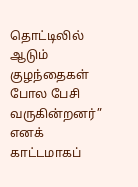தொட்டிலில் ஆடும் குழந்தைகள் போல பேசி வருகின்றனர்” எனக் காட்டமாகப்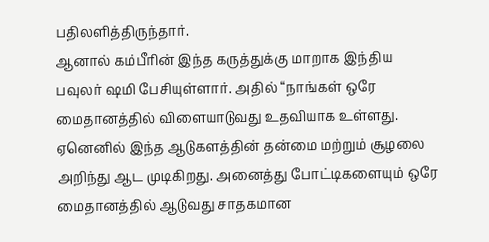பதிலளித்திருந்தார்.
ஆனால் கம்பீரின் இந்த கருத்துக்கு மாறாக இந்திய பவுலர் ஷமி பேசியுள்ளார். அதில் “நாங்கள் ஒரே மைதானத்தில் விளையாடுவது உதவியாக உள்ளது. ஏனெனில் இந்த ஆடுகளத்தின் தன்மை மற்றும் சூழலை அறிந்து ஆட முடிகிறது. அனைத்து போட்டிகளையும் ஒரே மைதானத்தில் ஆடுவது சாதகமான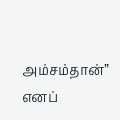அம்சம்தான்” எனப்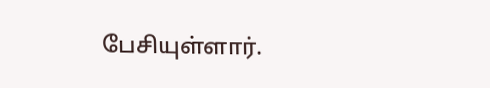பேசியுள்ளார்.